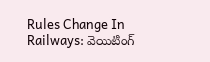Rules Change In Railways: వెయిటింగ్‌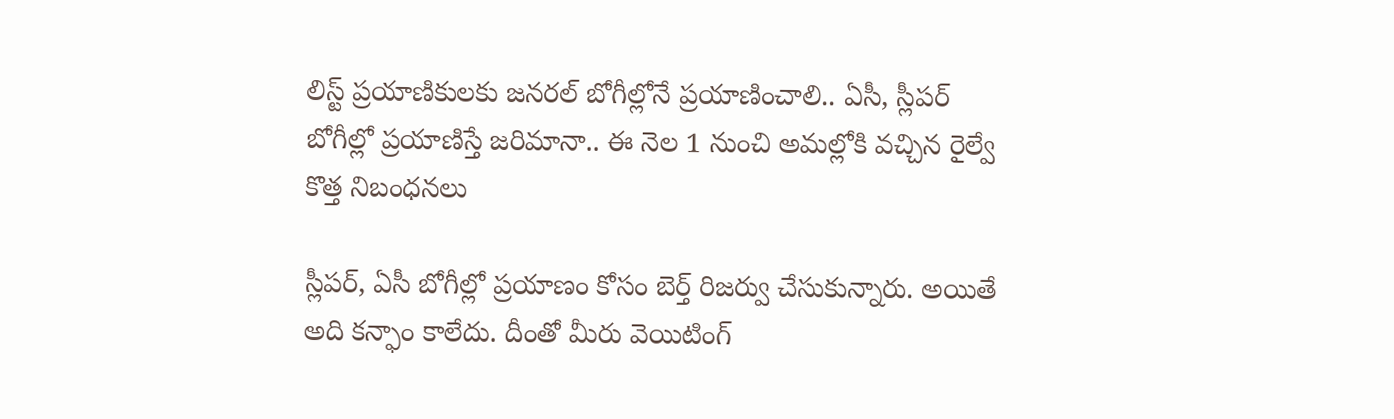లిస్ట్‌ ప్రయాణికులకు జనరల్‌ బోగీల్లోనే ప్రయాణించాలి.. ఏసీ, స్లీపర్‌ బోగీల్లో ప్రయాణిస్తే జరిమానా.. ఈ నెల 1 నుంచి అమల్లోకి వచ్చిన రైల్వే కొత్త నిబంధనలు

స్లీపర్‌, ఏసీ బోగీల్లో ప్రయాణం కోసం బెర్త్‌ రిజర్వు చేసుకున్నారు. అయితే అది కన్ఫాం కాలేదు. దీంతో మీరు వెయిటింగ్‌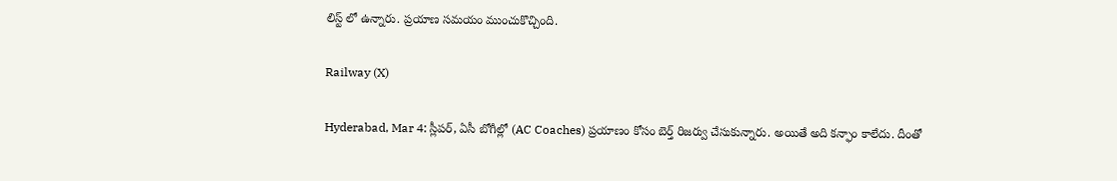లిస్ట్‌ లో ఉన్నారు. ప్రయాణ సమయం ముంచుకొచ్చింది.

Railway (X)

Hyderabad, Mar 4: స్లీపర్‌, ఏసీ బోగీల్లో (AC Coaches) ప్రయాణం కోసం బెర్త్‌ రిజర్వు చేసుకున్నారు. అయితే అది కన్ఫాం కాలేదు. దీంతో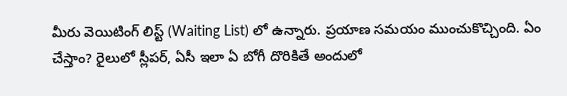మీరు వెయిటింగ్‌ లిస్ట్‌ (Waiting List) లో ఉన్నారు. ప్రయాణ సమయం ముంచుకొచ్చింది. ఏం చేస్తాం? రైలులో స్లీపర్‌, ఏసీ ఇలా ఏ బోగీ దొరికితే అందులో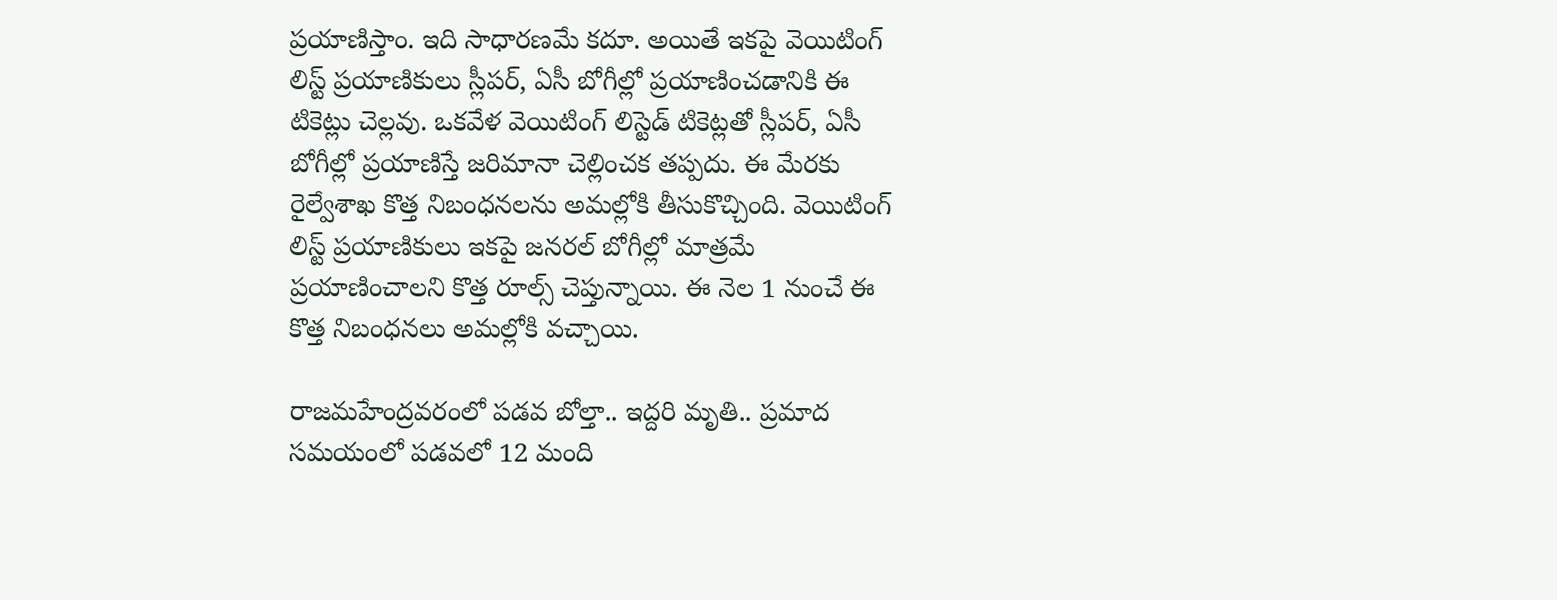ప్రయాణిస్తాం. ఇది సాధారణమే కదూ. అయితే ఇకపై వెయిటింగ్‌ లిస్ట్‌ ప్రయాణికులు స్లీపర్‌, ఏసీ బోగీల్లో ప్రయాణించడానికి ఈ టికెట్లు చెల్లవు. ఒకవేళ వెయిటింగ్‌ లిస్టెడ్‌ టికెట్లతో స్లీపర్‌, ఏసీ బోగీల్లో ప్రయాణిస్తే జరిమానా చెల్లించక తప్పదు. ఈ మేరకు రైల్వేశాఖ కొత్త నిబంధనలను అమల్లోకి తీసుకొచ్చింది. వెయిటింగ్‌ లిస్ట్‌ ప్రయాణికులు ఇకపై జనరల్‌ బోగీల్లో మాత్రమే ప్రయాణించాలని కొత్త రూల్స్ చెప్తున్నాయి. ఈ నెల 1 నుంచే ఈ కొత్త నిబంధనలు అమల్లోకి వచ్చాయి.

రాజమహేంద్రవరంలో పడవ బోల్తా.. ఇద్దరి మృతి.. ప్రమాద సమయంలో పడవలో 12 మంది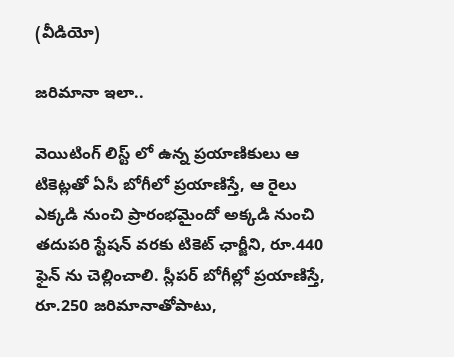(వీడియో)

జరిమానా ఇలా..

వెయిటింగ్‌ లిస్ట్‌ లో ఉన్న ప్రయాణికులు ఆ టికెట్లతో ఏసీ బోగీలో ప్రయాణిస్తే, ఆ రైలు ఎక్కడి నుంచి ప్రారంభమైందో అక్కడి నుంచి తదుపరి స్టేషన్‌ వరకు టికెట్‌ ఛార్జీని, రూ.440 ఫైన్‌ ను చెల్లించాలి. స్లీపర్‌ బోగీల్లో ప్రయాణిస్తే, రూ.250 జరిమానాతోపాటు,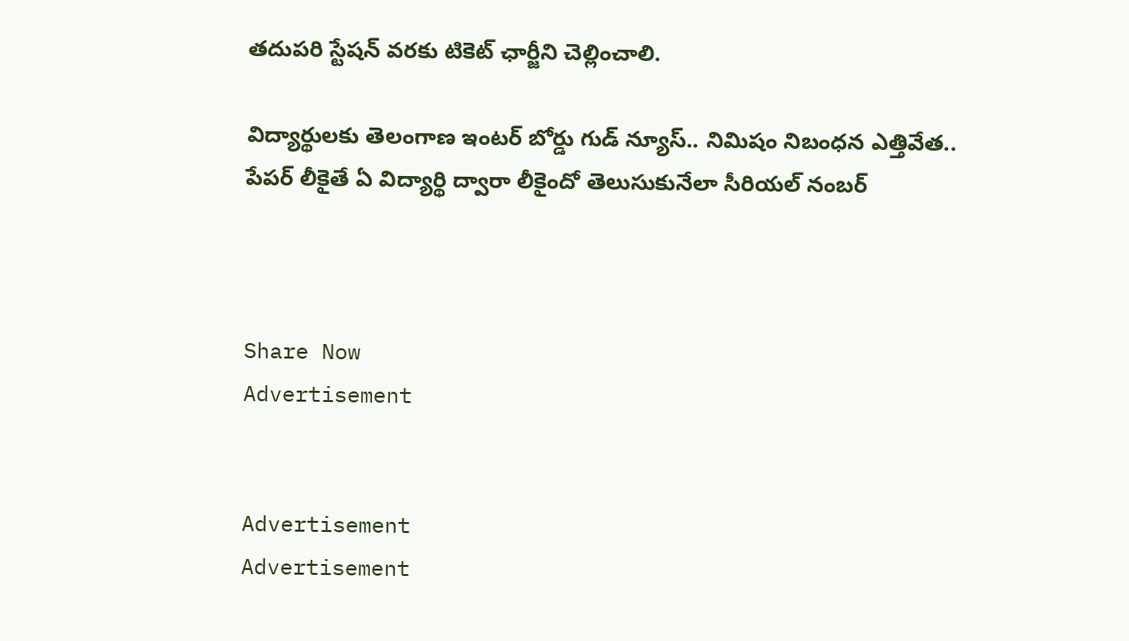తదుపరి స్టేషన్‌ వరకు టికెట్‌ ఛార్జీని చెల్లించాలి.

విద్యార్థులకు తెలంగాణ ఇంటర్ బోర్డు గుడ్ న్యూస్.. నిమిషం నిబంధన ఎత్తివేత.. పేపర్ లీకైతే ఏ విద్యార్థి ద్వారా లీకైందో తెలుసుకునేలా సీరియల్ నంబర్



Share Now
Advertisement


Advertisement
Advertisement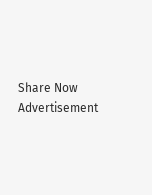Share Now
Advertisement